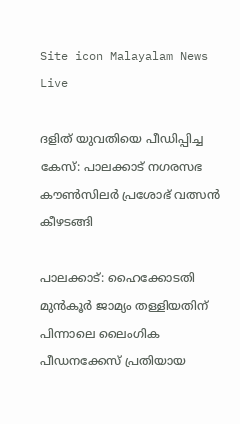Site icon Malayalam News Live

ദളിത് യുവതിയെ പീഡിപ്പിച്ച കേസ്: പാലക്കാട് നഗരസഭ കൗണ്‍സിലര്‍ പ്രശോഭ് വത്സൻ കീഴടങ്ങി

പാലക്കാട്: ഹൈക്കോടതി മുൻകൂർ ജാമ്യം തള്ളിയതിന് പിന്നാലെ ലൈംഗിക പീഡനക്കേസ് പ്രതിയായ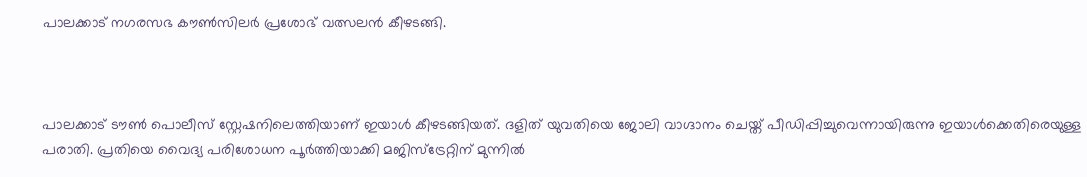പാലക്കാട് നഗരസഭ കൗണ്‍സിലർ പ്രശോഭ് വത്സലൻ കീഴടങ്ങി.



പാലക്കാട് ടൗണ്‍ പൊലീസ് സ്റ്റേഷനിലെത്തിയാണ് ഇയാള്‍ കീഴടങ്ങിയത്. ദളിത് യുവതിയെ ജോലി വാഗ്ദാനം ചെയ്ത് പീഡിപ്പിച്ചുവെന്നായിരുന്നു ഇയാള്‍ക്കെതിരെയുള്ള പരാതി. പ്രതിയെ വൈദ്യ പരിശോധന പൂർത്തിയാക്കി മജിസ്‌ട്രേറ്റിന് മുന്നില്‍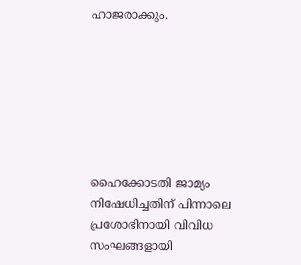ഹാജരാക്കും.







ഹൈക്കോടതി ജാമ്യം നിഷേധിച്ചതിന് പിന്നാലെ പ്രശോഭിനായി വിവിധ സംഘങ്ങളായി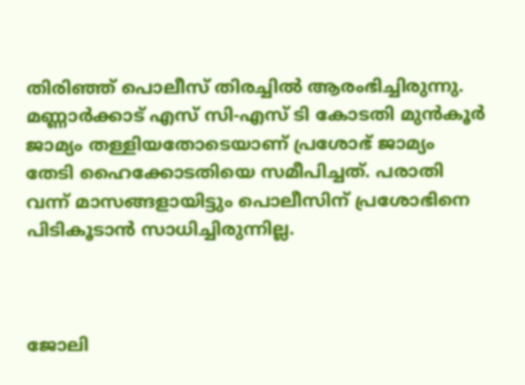തിരിഞ്ഞ് പൊലീസ് തിരച്ചില്‍ ആരംഭിച്ചിരുന്നു. മണ്ണാർക്കാട് എസ് സി-എസ് ടി കോടതി മുൻകൂർ ജാമ്യം തള്ളിയതോടെയാണ് പ്രശോഭ് ജാമ്യം തേടി ഹൈക്കോടതിയെ സമീപിച്ചത്. പരാതി വന്ന് മാസങ്ങളായിട്ടും പൊലീസിന് പ്രശോഭിനെ പിടികൂടാൻ സാധിച്ചിരുന്നില്ല.



ജോലി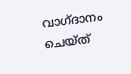വാഗ്ദാനം ചെയ്ത്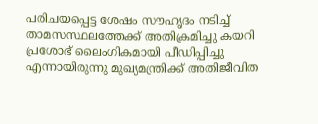പരിചയപ്പെട്ട ശേഷം സൗഹൃദം നടിച്ച്‌ താമസസ്ഥലത്തേക്ക് അതിക്രമിച്ചു കയറി പ്രശോഭ് ലൈംഗികമായി പീഡിപ്പിച്ചു എന്നായിരുന്നു മുഖ്യമന്ത്രിക്ക് അതിജീവിത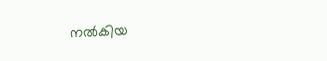നല്‍കിയ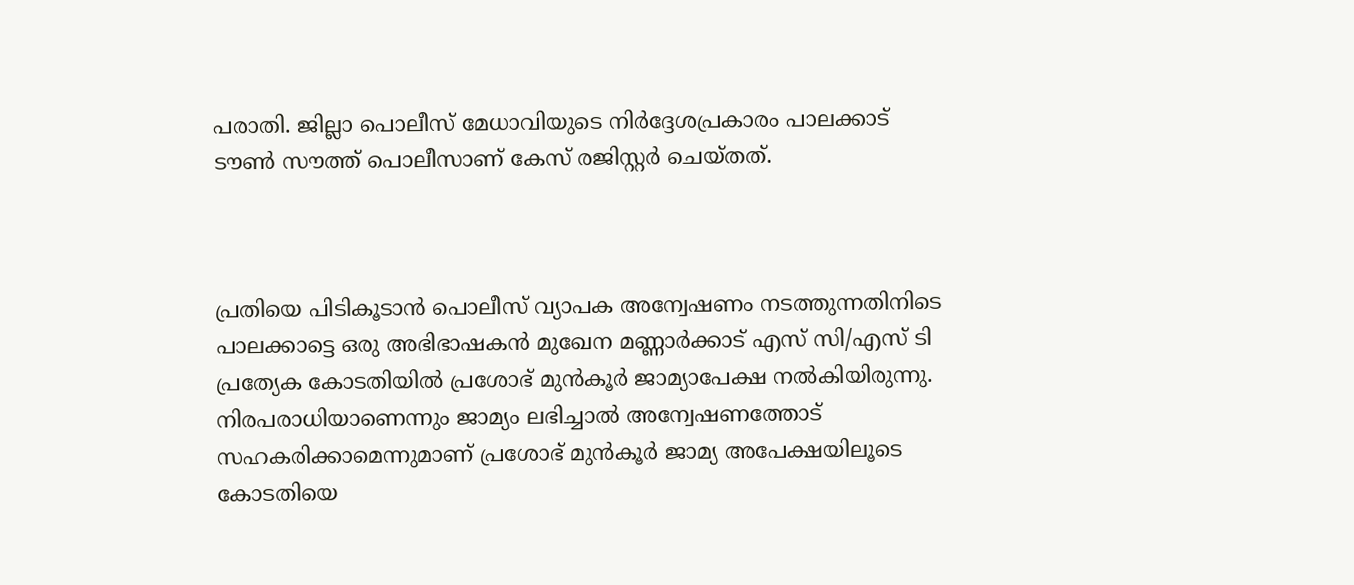പരാതി. ജില്ലാ പൊലീസ് മേധാവിയുടെ നിർദ്ദേശപ്രകാരം പാലക്കാട് ടൗണ്‍ സൗത്ത് പൊലീസാണ് കേസ് രജിസ്റ്റർ ചെയ്തത്.



പ്രതിയെ പിടികൂടാൻ പൊലീസ് വ്യാപക അന്വേഷണം നടത്തുന്നതിനിടെ പാലക്കാട്ടെ ഒരു അഭിഭാഷകൻ മുഖേന മണ്ണാർക്കാട് എസ് സി/എസ് ടി പ്രത്യേക കോടതിയില്‍ പ്രശോഭ് മുൻകൂർ ജാമ്യാപേക്ഷ നല്‍കിയിരുന്നു. നിരപരാധിയാണെന്നും ജാമ്യം ലഭിച്ചാല്‍ അന്വേഷണത്തോട് സഹകരിക്കാമെന്നുമാണ് പ്രശോഭ് മുൻകൂർ ജാമ്യ അപേക്ഷയിലൂടെ കോടതിയെ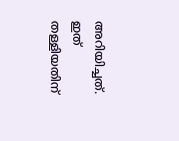അറിയിച്ചത്. ഇത് തള്ളിയതിന്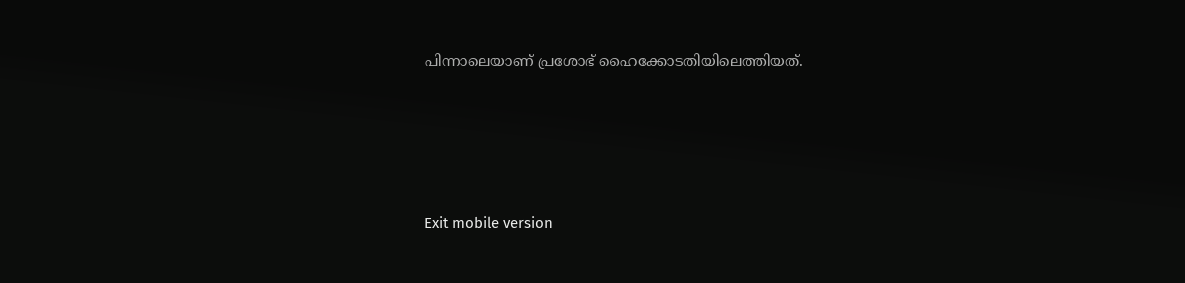പിന്നാലെയാണ് പ്രശോഭ് ഹൈക്കോടതിയിലെത്തിയത്.





Exit mobile version